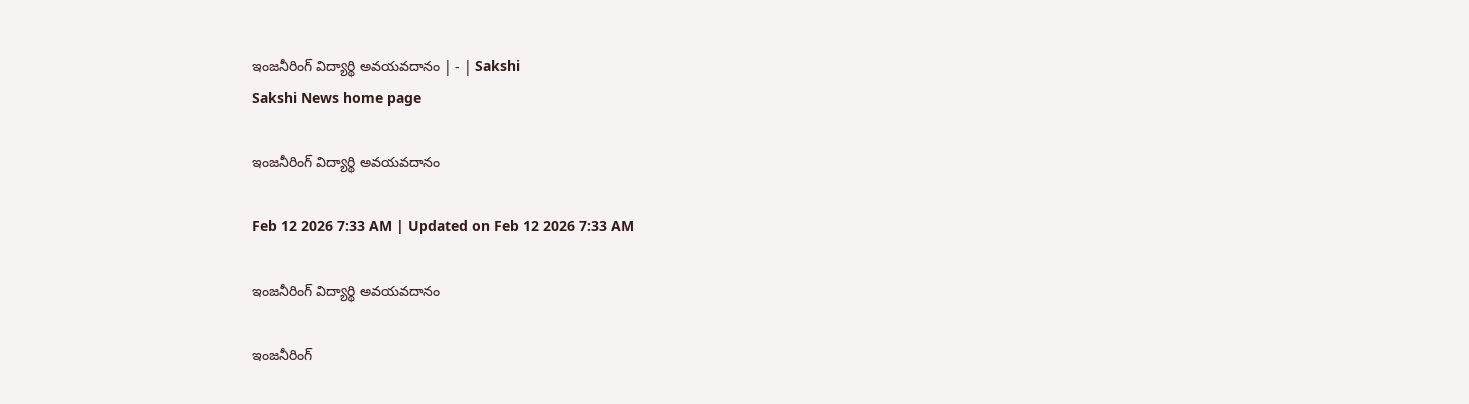ఇంజనీరింగ్‌ విద్యార్థి అవయవదానం | - | Sakshi
Sakshi News home page

ఇంజనీరింగ్‌ విద్యార్థి అవయవదానం

Feb 12 2026 7:33 AM | Updated on Feb 12 2026 7:33 AM

ఇంజనీరింగ్‌ విద్యార్థి అవయవదానం

ఇంజనీరింగ్‌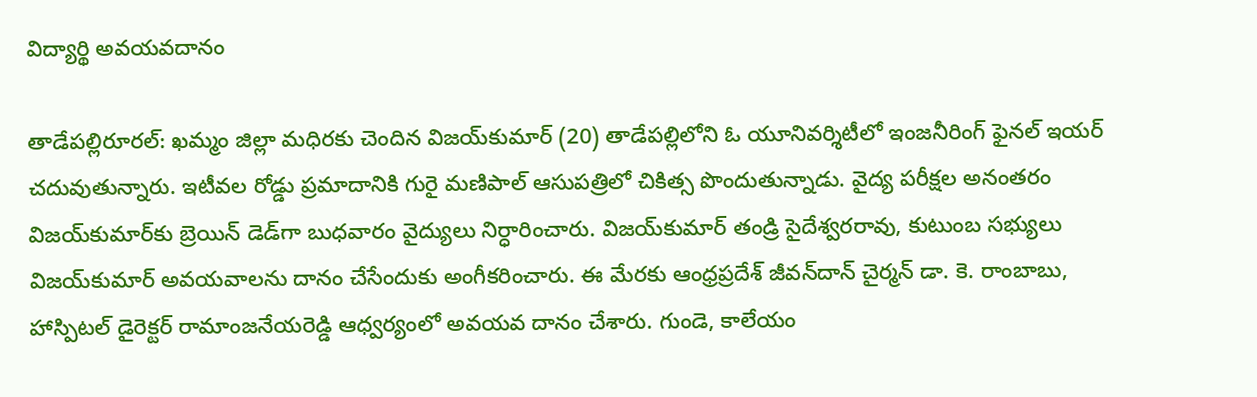విద్యార్థి అవయవదానం

తాడేపల్లిరూరల్‌: ఖమ్మం జిల్లా మధిరకు చెందిన విజయ్‌కుమార్‌ (20) తాడేపల్లిలోని ఓ యూనివర్శిటీలో ఇంజనీరింగ్‌ ఫైనల్‌ ఇయర్‌ చదువుతున్నారు. ఇటీవల రోడ్డు ప్రమాదానికి గురై మణిపాల్‌ ఆసుపత్రిలో చికిత్స పొందుతున్నాడు. వైద్య పరీక్షల అనంతరం విజయ్‌కుమార్‌కు బ్రెయిన్‌ డెడ్‌గా బుధవారం వైద్యులు నిర్ధారించారు. విజయ్‌కుమార్‌ తండ్రి సైదేశ్వరరావు, కుటుంబ సభ్యులు విజయ్‌కుమార్‌ అవయవాలను దానం చేసేందుకు అంగీకరించారు. ఈ మేరకు ఆంధ్రప్రదేశ్‌ జీవన్‌దాన్‌ చైర్మన్‌ డా. కె. రాంబాబు, హాస్పిటల్‌ డైరెక్టర్‌ రామాంజనేయరెడ్డి ఆధ్వర్యంలో అవయవ దానం చేశారు. గుండె, కాలేయం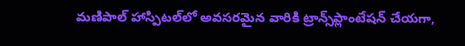మణిపాల్‌ హాస్పిటల్‌లో అవసరమైన వారికి ట్రాన్స్‌ప్లాంటేషన్‌ చేయగా,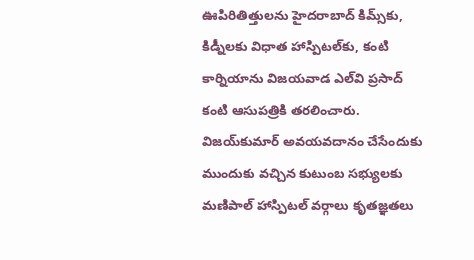ఊపిరితిత్తులను హైదరాబాద్‌ కిమ్స్‌కు, కిడ్నీలకు విధాత హాస్పిటల్‌కు, కంటి కార్నియాను విజయవాడ ఎల్‌వి ప్రసాద్‌ కంటి ఆసుపత్రికి తరలించారు. విజయ్‌కుమార్‌ అవయవదానం చేసేందుకు ముందుకు వచ్చిన కుటుంబ సభ్యులకు మణిపాల్‌ హాస్పిటల్‌ వర్గాలు కృతజ్ఞతలు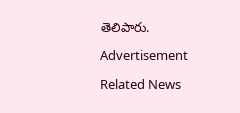తెలిపారు.

Advertisement

Related News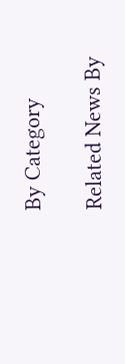By Category

Related News By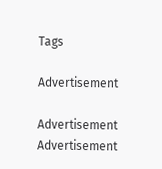Tags

Advertisement

Advertisement
Advertisement